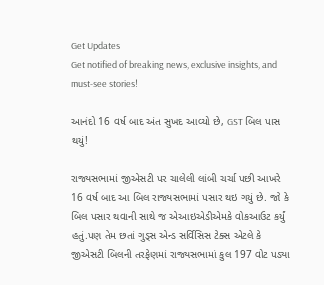Get Updates
Get notified of breaking news, exclusive insights, and must-see stories!

આનંદો 16 વર્ષ બાદ અંત સુખદ આવ્યો છે, GST બિલ પાસ થયું!

રાજ્યસભામાં જીએસટી પર ચાલેલી લાંબી ચર્ચા પછી આખરે 16 વર્ષ બાદ આ બિલ રાજ્યસભામાં પસાર થઇ ગયું છે. જો કે બિલ પસાર થવાની સાથે જ એઆઇએડીએમકે વોકઆઉટ કર્યું હતું.પણ તેમ છતાં ગુડ્સ એન્ડ સર્વિસિસ ટેક્સ એટલે કે જીએસટી બિલની તરફેણમાં રાજ્યસભામાં કુલ 197 વોટ પડ્યા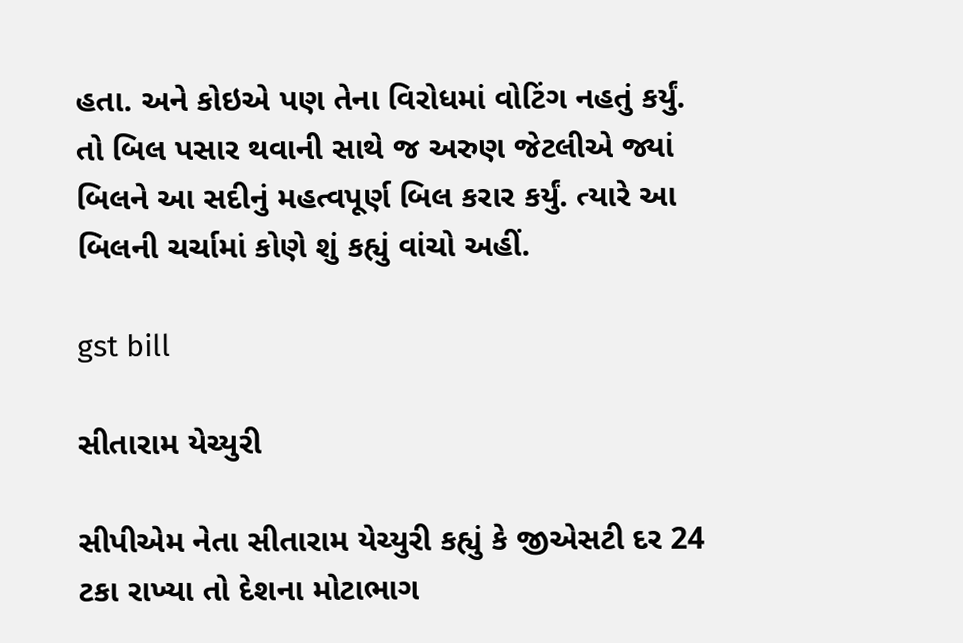હતા. અને કોઇએ પણ તેના વિરોધમાં વોટિંગ નહતું કર્યું. તો બિલ પસાર થવાની સાથે જ અરુણ જેટલીએ જ્યાં બિલને આ સદીનું મહત્વપૂર્ણ બિલ કરાર કર્યું. ત્યારે આ બિલની ચર્ચામાં કોણે શું કહ્યું વાંચો અહીં.

gst bill

સીતારામ યેચ્યુરી

સીપીએમ નેતા સીતારામ યેચ્યુરી કહ્યું કે જીએસટી દર 24 ટકા રાખ્યા તો દેશના મોટાભાગ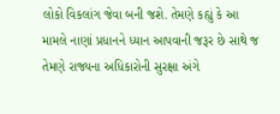લોકો વિકલાંગ જેવા બની જશે. તેમણે કહ્યું કે આ મામલે નાણાં પ્રધાનને ધ્યાન આપવાની જરૂર છે સાથે જ તેમણે રાજ્યના અધિકારોની સુરક્ષા અંગે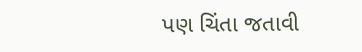પણ ચિંતા જતાવી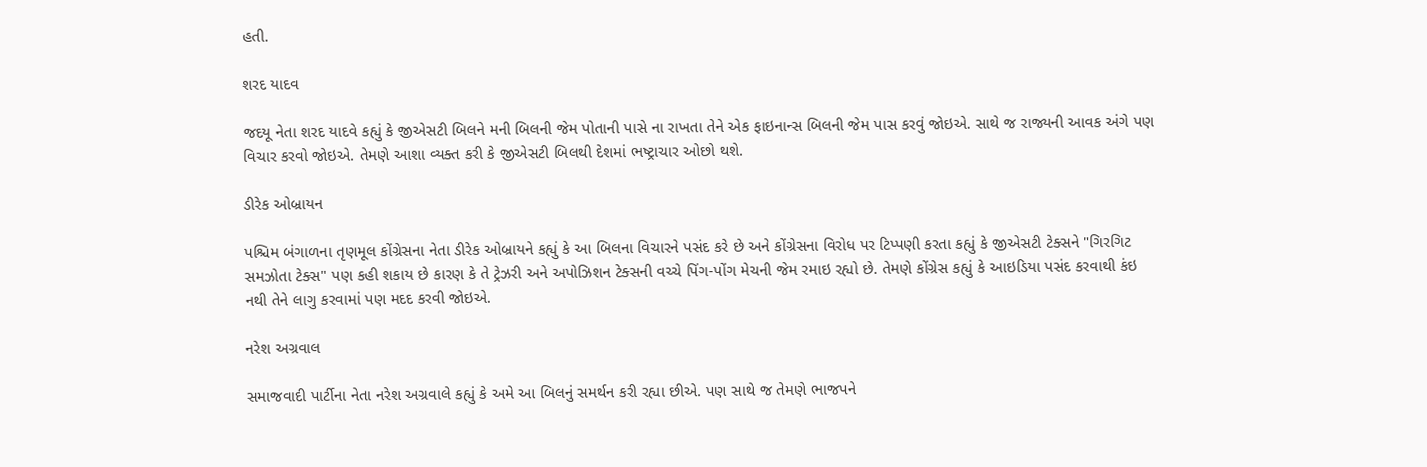હતી.

શરદ યાદવ

જદયૂ નેતા શરદ યાદવે કહ્યું કે જીએસટી બિલને મની બિલની જેમ પોતાની પાસે ના રાખતા તેને એક ફાઇનાન્સ બિલની જેમ પાસ કરવું જોઇએ. સાથે જ રાજ્યની આવક અંગે પણ વિચાર કરવો જોઇએ. તેમણે આશા વ્યક્ત કરી કે જીએસટી બિલથી દેશમાં ભષ્ટ્રાચાર ઓછો થશે.

ડીરેક ઓબ્રાયન

પશ્ચિમ બંગાળના તૃણમૂલ કોંગ્રેસના નેતા ડીરેક ઓબ્રાયને કહ્યું કે આ બિલના વિચારને પસંદ કરે છે અને કોંગ્રેસના વિરોધ પર ટિપ્પણી કરતા કહ્યું કે જીએસટી ટેક્સને "ગિરગિટ સમઝોતા ટેક્સ" પણ કહી શકાય છે કારણ કે તે ટ્રેઝરી અને અપોઝિશન ટેક્સની વચ્ચે પિંગ-પોંગ મેચની જેમ રમાઇ રહ્યો છે. તેમણે કોંગ્રેસ કહ્યું કે આઇડિયા પસંદ કરવાથી કંઇ નથી તેને લાગુ કરવામાં પણ મદદ કરવી જોઇએ.

નરેશ અગ્રવાલ

સમાજવાદી પાર્ટીના નેતા નરેશ અગ્રવાલે કહ્યું કે અમે આ બિલનું સમર્થન કરી રહ્યા છીએ. પણ સાથે જ તેમણે ભાજપને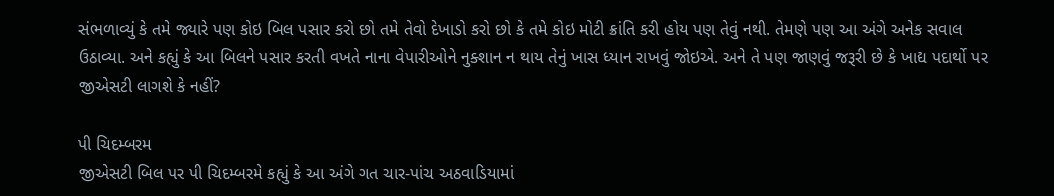સંભળાવ્યું કે તમે જ્યારે પણ કોઇ બિલ પસાર કરો છો તમે તેવો દેખાડો કરો છો કે તમે કોઇ મોટી ક્રાંતિ કરી હોય પણ તેવું નથી. તેમણે પણ આ અંગે અનેક સવાલ ઉઠાવ્યા. અને કહ્યું કે આ બિલને પસાર કરતી વખતે નાના વેપારીઓને નુક્શાન ન થાય તેનું ખાસ ધ્યાન રાખવું જોઇએ. અને તે પણ જાણવું જરૂરી છે કે ખાદ્ય પદાર્થો પર જીએસટી લાગશે કે નહીં?

પી ચિદમ્બરમ
જીએસટી બિલ પર પી ચિદમ્બરમે કહ્યું કે આ અંગે ગત ચાર-પાંચ અઠવાડિયામાં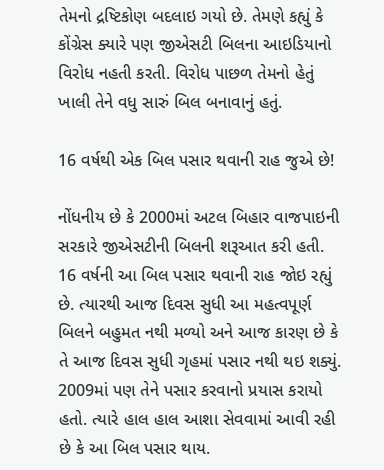તેમનો દ્રષ્ટિકોણ બદલાઇ ગયો છે. તેમણે કહ્યું કે કોંગ્રેસ ક્યારે પણ જીએસટી બિલના આઇડિયાનો વિરોધ નહતી કરતી. વિરોધ પાછળ તેમનો હેતું ખાલી તેને વધુ સારું બિલ બનાવાનું હતું.

16 વર્ષથી એક બિલ પસાર થવાની રાહ જુએ છે!

નોંધનીય છે કે 2000માં અટલ બિહાર વાજપાઇની સરકારે જીએસટીની બિલની શરૂઆત કરી હતી. 16 વર્ષની આ બિલ પસાર થવાની રાહ જોઇ રહ્યું છે. ત્યારથી આજ દિવસ સુધી આ મહત્વપૂર્ણ બિલને બહુમત નથી મળ્યો અને આજ કારણ છે કે તે આજ દિવસ સુધી ગૃહમાં પસાર નથી થઇ શક્યું. 2009માં પણ તેને પસાર કરવાનો પ્રયાસ કરાયો હતો. ત્યારે હાલ હાલ આશા સેવવામાં આવી રહી છે કે આ બિલ પસાર થાય.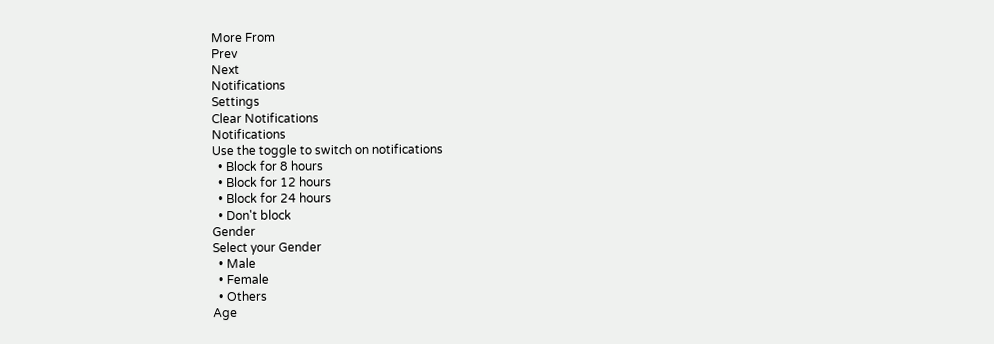More From
Prev
Next
Notifications
Settings
Clear Notifications
Notifications
Use the toggle to switch on notifications
  • Block for 8 hours
  • Block for 12 hours
  • Block for 24 hours
  • Don't block
Gender
Select your Gender
  • Male
  • Female
  • Others
Age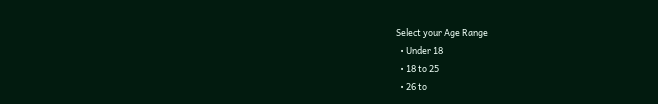Select your Age Range
  • Under 18
  • 18 to 25
  • 26 to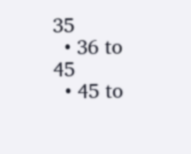35
  • 36 to 45
  • 45 to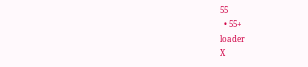55
  • 55+
loader
X